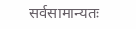सर्वसामान्यतः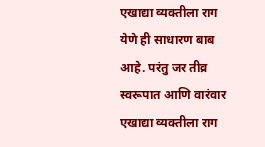एखाद्या व्यक्तीला राग येणे ही साधारण बाब आहे. परंतु जर तीव्र स्वरूपात आणि वारंवार एखाद्या व्यक्तीला राग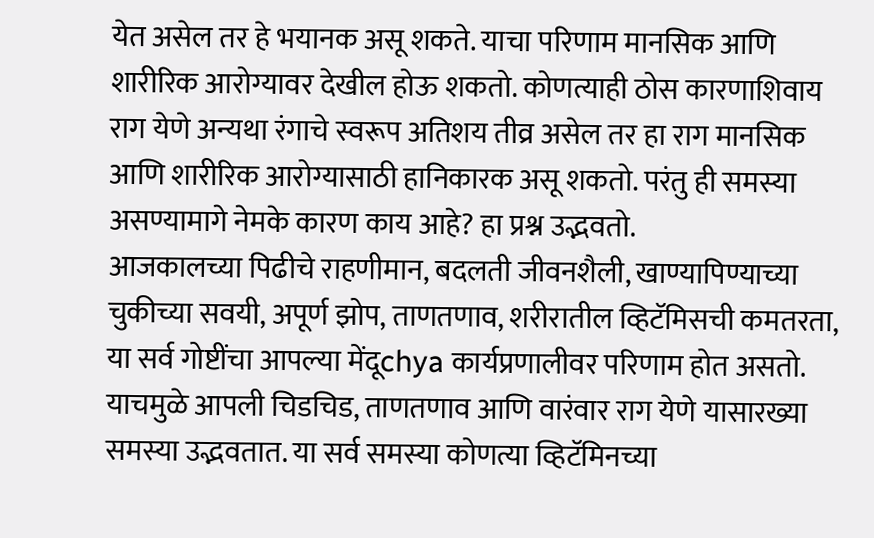येत असेल तर हे भयानक असू शकते. याचा परिणाम मानसिक आणि शारीरिक आरोग्यावर देखील होऊ शकतो. कोणत्याही ठोस कारणाशिवाय राग येणे अन्यथा रंगाचे स्वरूप अतिशय तीव्र असेल तर हा राग मानसिक आणि शारीरिक आरोग्यासाठी हानिकारक असू शकतो. परंतु ही समस्या असण्यामागे नेमके कारण काय आहे? हा प्रश्न उद्भवतो.
आजकालच्या पिढीचे राहणीमान, बदलती जीवनशैली, खाण्यापिण्याच्या चुकीच्या सवयी, अपूर्ण झोप, ताणतणाव, शरीरातील व्हिटॅमिसची कमतरता, या सर्व गोष्टींचा आपल्या मेंदूchya कार्यप्रणालीवर परिणाम होत असतो. याचमुळे आपली चिडचिड, ताणतणाव आणि वारंवार राग येणे यासारख्या समस्या उद्भवतात. या सर्व समस्या कोणत्या व्हिटॅमिनच्या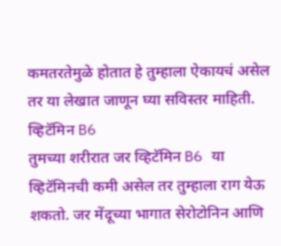कमतरतेमुळे होतात हे तुम्हाला ऐकायचं असेल तर या लेखात जाणून घ्या सविस्तर माहिती.
व्हिटॅमिन B6
तुमच्या शरीरात जर व्हिटॅमिन B6 या व्हिटॅमिनची कमी असेल तर तुम्हाला राग येऊ शकतो. जर मेंदूच्या भागात सेरोटोनिन आणि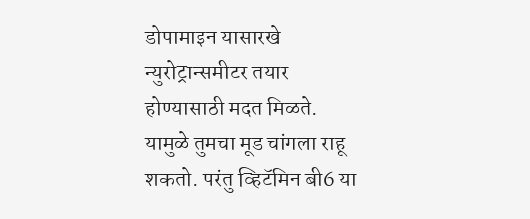डोपामाइन यासारखे न्युरोट्रान्समीटर तयार होण्यासाठी मदत मिळते. यामुळे तुमचा मूड चांगला राहू शकतो. परंतु व्हिटॅमिन बी6 या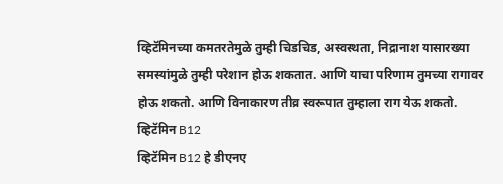व्हिटॅमिनच्या कमतरतेमुळे तुम्ही चिडचिड, अस्वस्थता, निद्रानाश यासारख्या समस्यांमुळे तुम्ही परेशान होऊ शकतात. आणि याचा परिणाम तुमच्या रागावर होऊ शकतो. आणि विनाकारण तीव्र स्वरूपात तुम्हाला राग येऊ शकतो.
व्हिटॅमिन B12
व्हिटॅमिन B12 हे डीएनए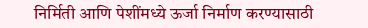निर्मिती आणि पेशींमध्ये ऊर्जा निर्माण करण्यासाठी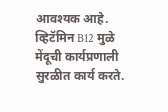आवश्यक आहे. व्हिटॅमिन B12 मुळे मेंदूची कार्यप्रणाली सुरळीत कार्य करते.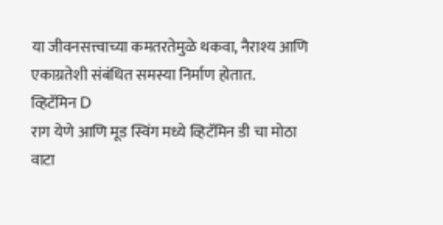या जीवनसत्त्वाच्या कमतरतेमुळे थकवा, नैराश्य आणि एकाग्रतेशी संबंधित समस्या निर्माण होतात.
व्हिटॅमिन D
राग येणे आणि मूड स्विंग मध्ये व्हिटॅमिन डी चा मोठा वाटा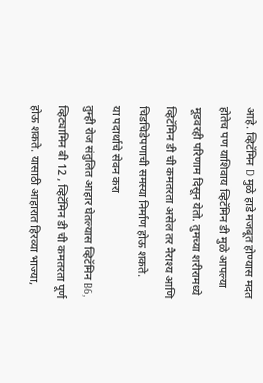आहे. व्हिटॅमिन D मुळे हाडे मजबूत होण्यास मदत होतेच पण याशिवाय व्हिटॅमिन डी मुळे आपल्या मूडवरही परिणाम दिसून येतो. तुमच्या शरीरामध्ये व्हिटॅमिन डी ची कमतरता असेल तर नैराश्य आणि चिडचिडेपणाची समस्या निर्माण होऊ शकते.
या पदार्थाचे सेवन करा
तुम्ही रोज संतुलित आहार घेतल्यास व्हिटॅमिन B6, व्हिट्यामिन बी 12 , व्हिटॅमिन डी ची कमतरता पूर्ण होऊ शकते. यासाठी आहारात हिरव्या भाज्या,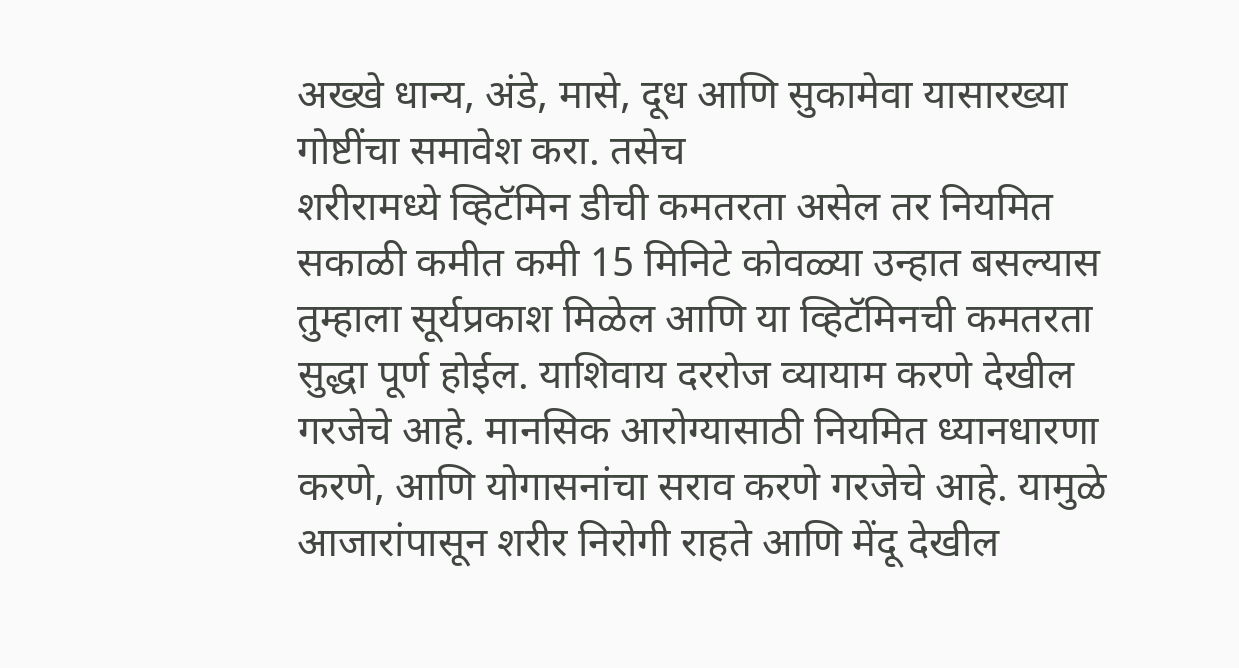अख्खे धान्य, अंडे, मासे, दूध आणि सुकामेवा यासारख्या गोष्टींचा समावेश करा. तसेच
शरीरामध्ये व्हिटॅमिन डीची कमतरता असेल तर नियमित सकाळी कमीत कमी 15 मिनिटे कोवळ्या उन्हात बसल्यास तुम्हाला सूर्यप्रकाश मिळेल आणि या व्हिटॅमिनची कमतरता सुद्धा पूर्ण होईल. याशिवाय दररोज व्यायाम करणे देखील गरजेचे आहे. मानसिक आरोग्यासाठी नियमित ध्यानधारणा करणे, आणि योगासनांचा सराव करणे गरजेचे आहे. यामुळे आजारांपासून शरीर निरोगी राहते आणि मेंदू देखील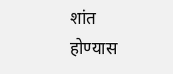शांत होण्यास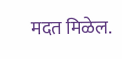मदत मिळेल.